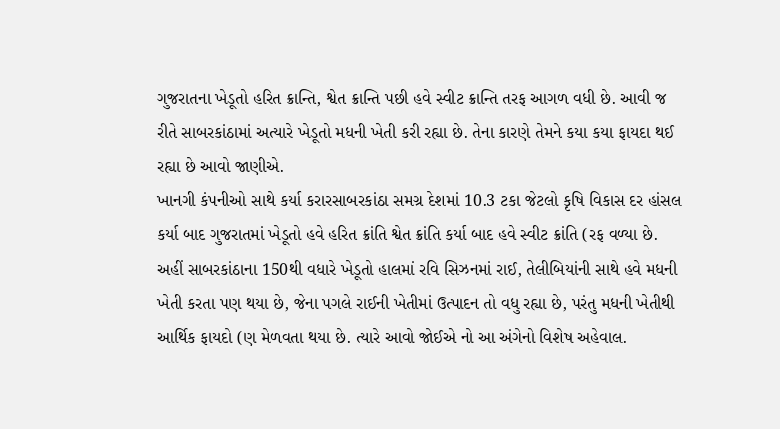ગુજરાતના ખેડૂતો હરિત ક્રાન્તિ, શ્વેત ક્રાન્તિ પછી હવે સ્વીટ ક્રાન્તિ તરફ આગળ વધી છે. આવી જ રીતે સાબરકાંઠામાં અત્યારે ખેડૂતો મધની ખેતી કરી રહ્યા છે. તેના કારણે તેમને કયા કયા ફાયદા થઈ રહ્યા છે આવો જાણીએ.
ખાનગી કંપનીઓ સાથે કર્યા કરારસાબરકાંઠા સમગ્ર દેશમાં 10.3 ટકા જેટલો કૃષિ વિકાસ દર હાંસલ કર્યા બાદ ગુજરાતમાં ખેડૂતો હવે હરિત ક્રાંતિ શ્વેત ક્રાંતિ કર્યા બાદ હવે સ્વીટ ક્રાંતિ (રફ વળ્યા છે. અહીં સાબરકાંઠાના 150થી વધારે ખેડૂતો હાલમાં રવિ સિઝનમાં રાઈ, તેલીબિયાંની સાથે હવે મધની ખેતી કરતા પણ થયા છે, જેના પગલે રાઈની ખેતીમાં ઉત્પાદન તો વધુ રહ્યા છે, પરંતુ મધની ખેતીથી આર્થિક ફાયદો (ણ મેળવતા થયા છે. ત્યારે આવો જોઈએ નો આ અંગેનો વિશેષ અહેવાલ.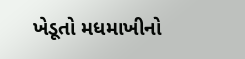ખેડૂતો મધમાખીનો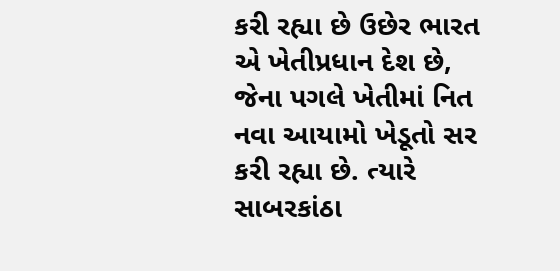કરી રહ્યા છે ઉછેર ભારત એ ખેતીપ્રધાન દેશ છે, જેના પગલે ખેતીમાં નિત નવા આયામો ખેડૂતો સર કરી રહ્યા છે. ત્યારે સાબરકાંઠા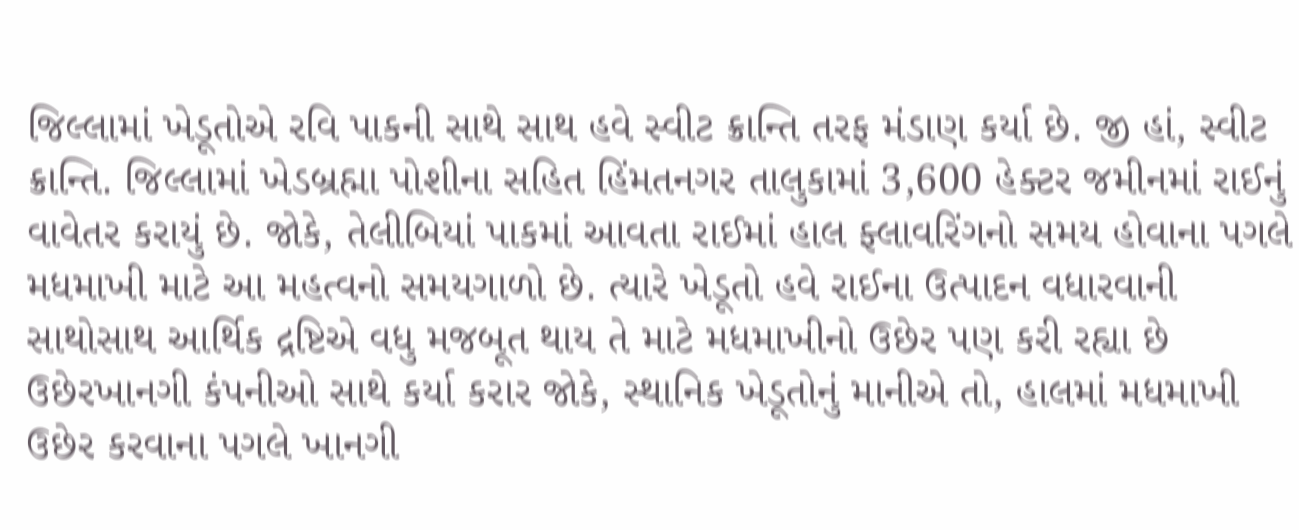જિલ્લામાં ખેડૂતોએ રવિ પાકની સાથે સાથ હવે સ્વીટ ક્રાન્તિ તરફ મંડાણ કર્યા છે. જી હાં, સ્વીટ ક્રાન્તિ. જિલ્લામાં ખેડબ્રહ્મા પોશીના સહિત હિંમતનગર તાલુકામાં 3,600 હેક્ટર જમીનમાં રાઈનું વાવેતર કરાયું છે. જોકે, તેલીબિયાં પાકમાં આવતા રાઈમાં હાલ ફ્લાવરિંગનો સમય હોવાના પગલે મધમાખી માટે આ મહત્વનો સમયગાળો છે. ત્યારે ખેડૂતો હવે રાઈના ઉત્પાદન વધારવાની સાથોસાથ આર્થિક દ્રષ્ટિએ વધુ મજબૂત થાય તે માટે મધમાખીનો ઉછેર પણ કરી રહ્યા છે
ઉછેરખાનગી કંપનીઓ સાથે કર્યા કરાર જોકે, સ્થાનિક ખેડૂતોનું માનીએ તો, હાલમાં મધમાખી ઉછેર કરવાના પગલે ખાનગી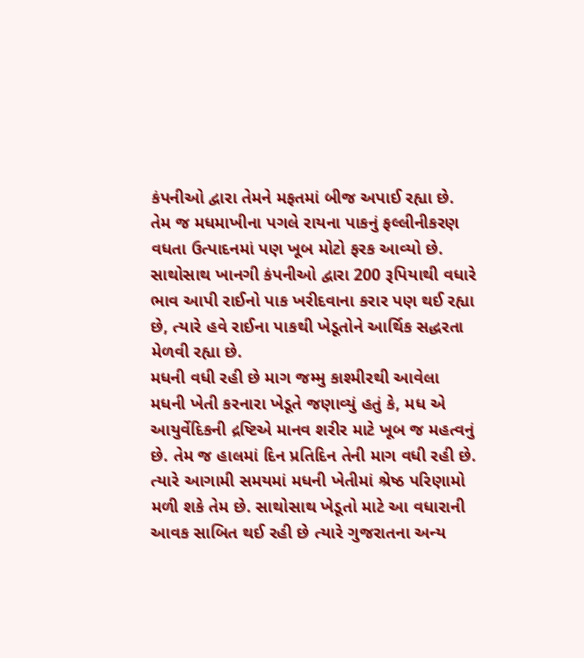કંપનીઓ દ્વારા તેમને મફતમાં બીજ અપાઈ રહ્યા છે. તેમ જ મધમાખીના પગલે રાયના પાકનું ફલ્લીનીકરણ વધતા ઉત્પાદનમાં પણ ખૂબ મોટો ફરક આવ્યો છે. સાથોસાથ ખાનગી કંપનીઓ દ્વારા 200 રૂપિયાથી વધારે ભાવ આપી રાઈનો પાક ખરીદવાના કરાર પણ થઈ રહ્યા છે, ત્યારે હવે રાઈના પાકથી ખેડૂતોને આર્થિક સદ્ધરતા મેળવી રહ્યા છે.
મધની વધી રહી છે માગ જમ્મુ કાશ્મીરથી આવેલા મધની ખેતી કરનારા ખેડૂતે જણાવ્યું હતું કે, મધ એ આયુર્વેદિકની દ્રષ્ટિએ માનવ શરીર માટે ખૂબ જ મહત્વનું છે. તેમ જ હાલમાં દિન પ્રતિદિન તેની માગ વધી રહી છે. ત્યારે આગામી સમયમાં મધની ખેતીમાં શ્રેષ્ઠ પરિણામો મળી શકે તેમ છે. સાથોસાથ ખેડૂતો માટે આ વધારાની આવક સાબિત થઈ રહી છે ત્યારે ગુજરાતના અન્ય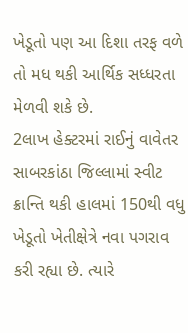ખેડૂતો પણ આ દિશા તરફ વળે તો મધ થકી આર્થિક સધ્ધરતા મેળવી શકે છે.
2લાખ હેક્ટરમાં રાઈનું વાવેતર સાબરકાંઠા જિલ્લામાં સ્વીટ ક્રાન્તિ થકી હાલમાં 150થી વધુ ખેડૂતો ખેતીક્ષેત્રે નવા પગરાવ કરી રહ્યા છે. ત્યારે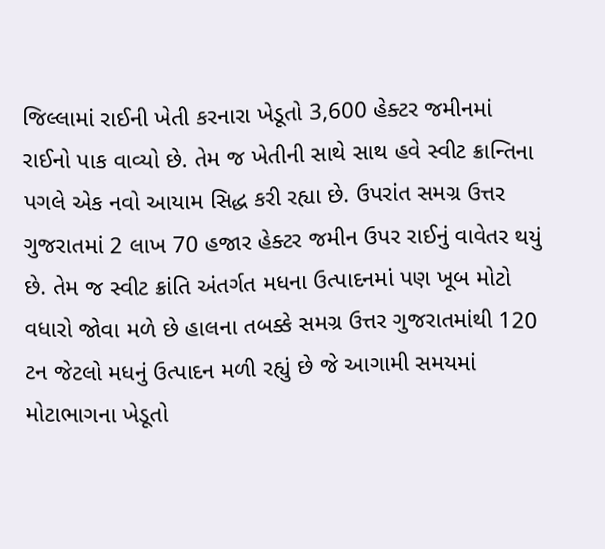જિલ્લામાં રાઈની ખેતી કરનારા ખેડૂતો 3,600 હેક્ટર જમીનમાં રાઈનો પાક વાવ્યો છે. તેમ જ ખેતીની સાથે સાથ હવે સ્વીટ ક્રાન્તિના પગલે એક નવો આયામ સિદ્ધ કરી રહ્યા છે. ઉપરાંત સમગ્ર ઉત્તર ગુજરાતમાં 2 લાખ 70 હજાર હેક્ટર જમીન ઉપર રાઈનું વાવેતર થયું છે. તેમ જ સ્વીટ ક્રાંતિ અંતર્ગત મધના ઉત્પાદનમાં પણ ખૂબ મોટો વધારો જોવા મળે છે હાલના તબક્કે સમગ્ર ઉત્તર ગુજરાતમાંથી 120 ટન જેટલો મધનું ઉત્પાદન મળી રહ્યું છે જે આગામી સમયમાં મોટાભાગના ખેડૂતો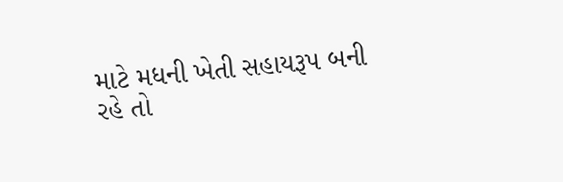માટે મધની ખેતી સહાયરૂપ બની રહે તો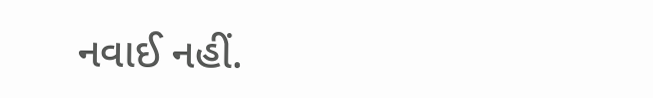નવાઈ નહીં.